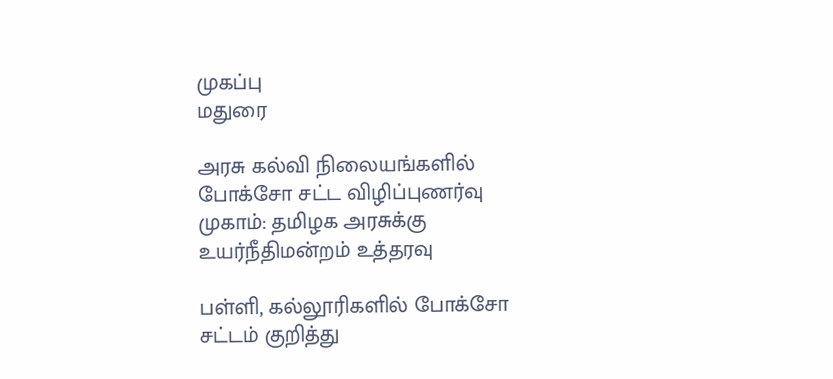முகப்பு
மதுரை

அரசு கல்வி நிலையங்களில் போக்சோ சட்ட விழிப்புணர்வு முகாம்: தமிழக அரசுக்கு உயர்நீதிமன்றம் உத்தரவு

பள்ளி, கல்லூரிகளில் போக்சோ சட்டம் குறித்து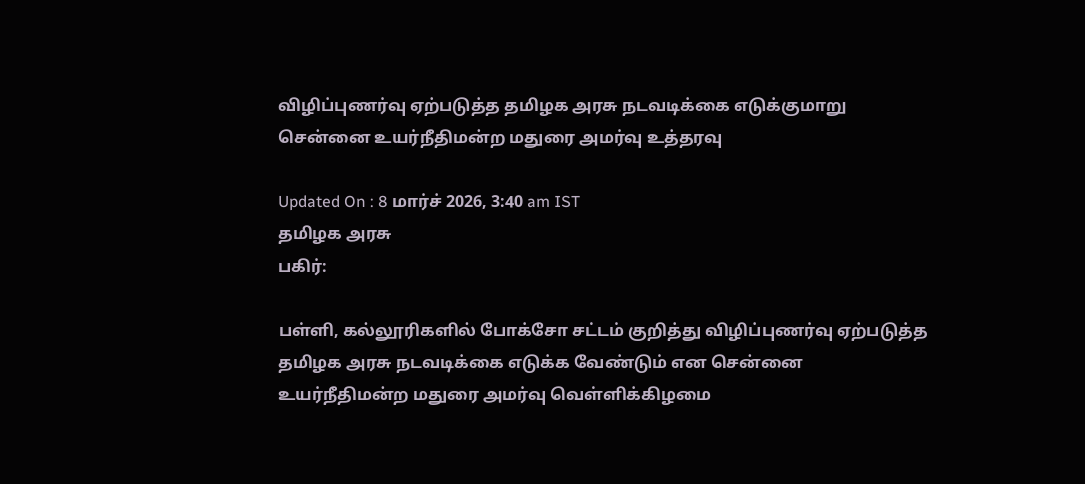விழிப்புணர்வு ஏற்படுத்த தமிழக அரசு நடவடிக்கை எடுக்குமாறு சென்னை உயர்நீதிமன்ற மதுரை அமர்வு உத்தரவு

Updated On : 8 மார்ச் 2026, 3:40 am IST
தமிழக அரசு
பகிர்:

பள்ளி, கல்லூரிகளில் போக்சோ சட்டம் குறித்து விழிப்புணர்வு ஏற்படுத்த தமிழக அரசு நடவடிக்கை எடுக்க வேண்டும் என சென்னை உயர்நீதிமன்ற மதுரை அமர்வு வெள்ளிக்கிழமை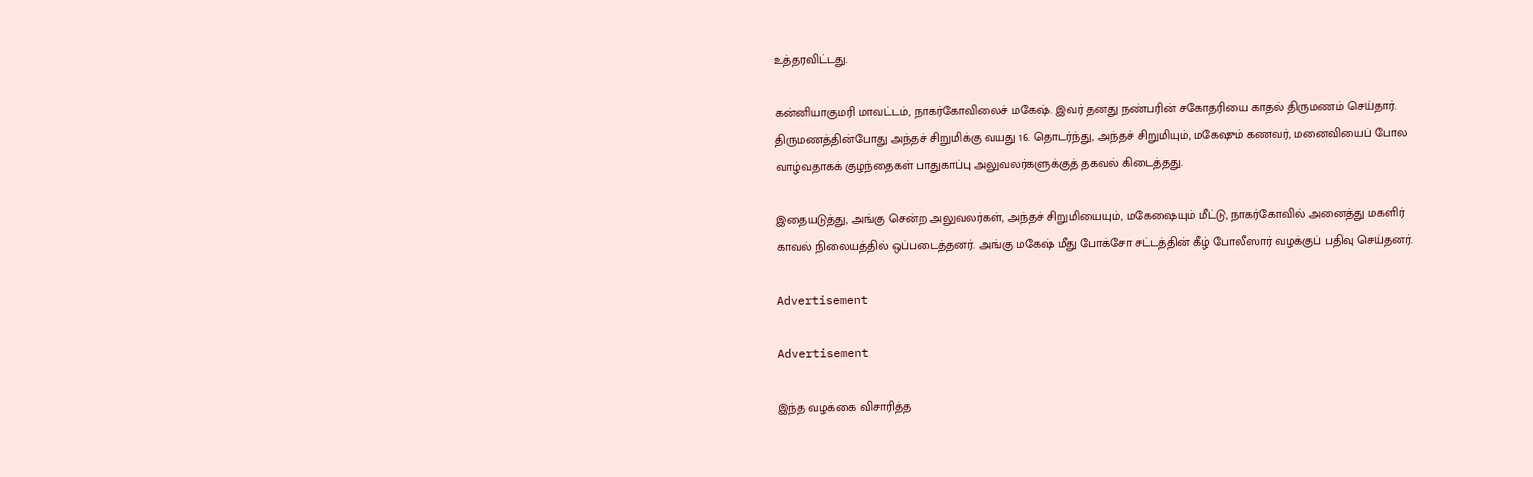உத்தரவிட்டது.

கன்னியாகுமரி மாவட்டம், நாகர்கோவிலைச் மகேஷ். இவர் தனது நண்பரின் சகோதரியை காதல் திருமணம் செய்தார். திருமணத்தின்போது அந்தச் சிறுமிக்கு வயது 16. தொடர்ந்து, அந்தச் சிறுமியும், மகேஷும் கணவர், மனைவியைப் போல வாழ்வதாகக் குழந்தைகள் பாதுகாப்பு அலுவலர்களுக்குத் தகவல் கிடைத்தது.

இதையடுத்து, அங்கு சென்ற அலுவலர்கள், அந்தச் சிறுமியையும், மகேஷையும் மீட்டு, நாகர்கோவில் அனைத்து மகளிர் காவல் நிலையத்தில் ஒப்படைத்தனர். அங்கு மகேஷ் மீது போக்சோ சட்டத்தின் கீழ் போலீஸார் வழக்குப் பதிவு செய்தனர்.

Advertisement

Advertisement

இந்த வழக்கை விசாரித்த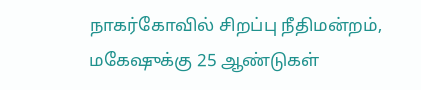நாகர்கோவில் சிறப்பு நீதிமன்றம், மகேஷுக்கு 25 ஆண்டுகள்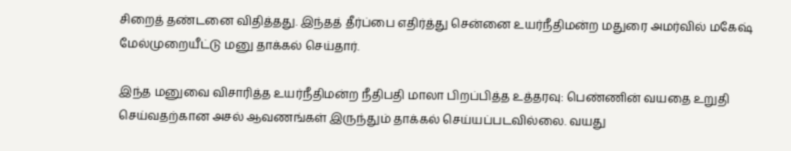சிறைத் தண்டனை விதித்தது. இந்தத் தீர்ப்பை எதிர்த்து சென்னை உயர்நீதிமன்ற மதுரை அமர்வில் மகேஷ் மேல்முறையீட்டு மனு தாக்கல் செய்தார்.

இந்த மனுவை விசாரித்த உயர்நீதிமன்ற நீதிபதி மாலா பிறப்பித்த உத்தரவு: பெண்ணின் வயதை உறுதி செய்வதற்கான அசல் ஆவணங்கள் இருந்தும் தாக்கல் செய்யப்படவில்லை. வயது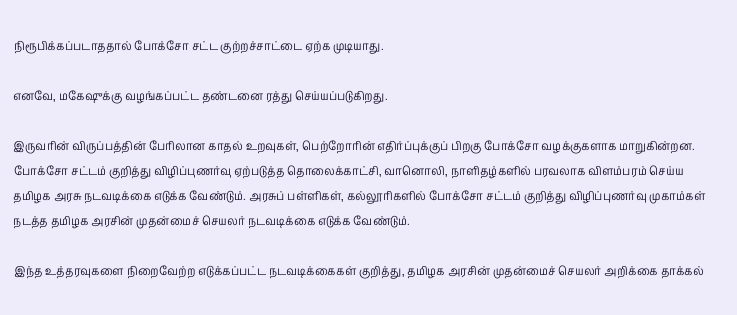நிரூபிக்கப்படாததால் போக்சோ சட்ட குற்றச்சாட்டை ஏற்க முடியாது.

எனவே, மகேஷுக்கு வழங்கப்பட்ட தண்டனை ரத்து செய்யப்படுகிறது.

இருவரின் விருப்பத்தின் பேரிலான காதல் உறவுகள், பெற்றோரின் எதிர்ப்புக்குப் பிறகு போக்சோ வழக்குகளாக மாறுகின்றன. போக்சோ சட்டம் குறித்து விழிப்புணர்வு ஏற்படுத்த தொலைக்காட்சி, வானொலி, நாளிதழ்களில் பரவலாக விளம்பரம் செய்ய தமிழக அரசு நடவடிக்கை எடுக்க வேண்டும். அரசுப் பள்ளிகள், கல்லூரிகளில் போக்சோ சட்டம் குறித்து விழிப்புணர்வு முகாம்கள் நடத்த தமிழக அரசின் முதன்மைச் செயலர் நடவடிக்கை எடுக்க வேண்டும்.

இந்த உத்தரவுகளை நிறைவேற்ற எடுக்கப்பட்ட நடவடிக்கைகள் குறித்து, தமிழக அரசின் முதன்மைச் செயலர் அறிக்கை தாக்கல்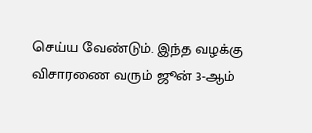செய்ய வேண்டும். இந்த வழக்கு விசாரணை வரும் ஜூன் 3-ஆம்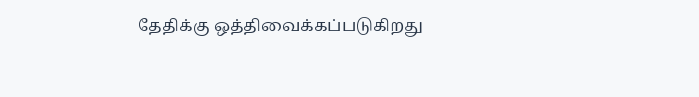தேதிக்கு ஒத்திவைக்கப்படுகிறது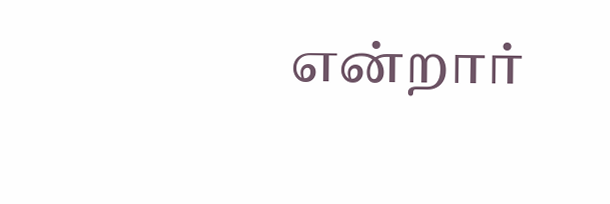என்றார்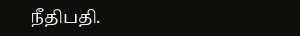நீதிபதி.